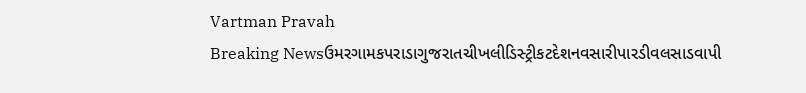Vartman Pravah
Breaking Newsઉમરગામકપરાડાગુજરાતચીખલીડિસ્ટ્રીકટદેશનવસારીપારડીવલસાડવાપી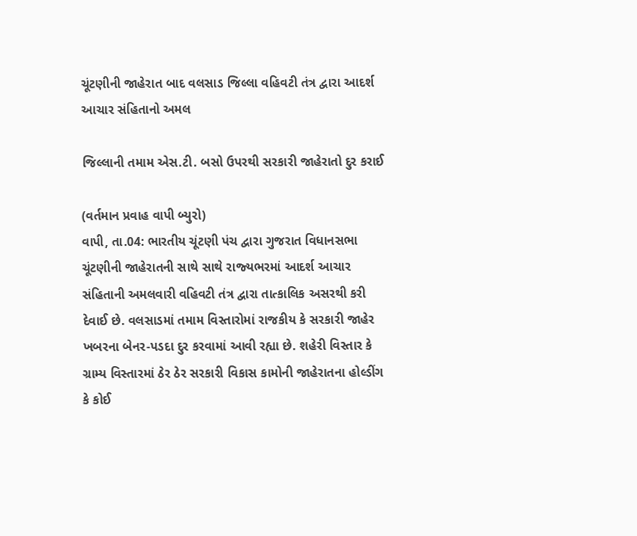ચૂંટણીની જાહેરાત બાદ વલસાડ જિલ્લા વહિવટી તંત્ર દ્વારા આદર્શ આચાર સંહિતાનો અમલ

જિલ્લાની તમામ એસ.ટી. બસો ઉપરથી સરકારી જાહેરાતો દુર કરાઈ

(વર્તમાન પ્રવાહ વાપી બ્‍યુરો)
વાપી, તા.04: ભારતીય ચૂંટણી પંચ દ્વારા ગુજરાત વિધાનસભા ચૂંટણીની જાહેરાતની સાથે સાથે રાજ્‍યભરમાં આદર્શ આચાર સંહિતાની અમલવારી વહિવટી તંત્ર દ્વારા તાત્‍કાલિક અસરથી કરી દેવાઈ છે. વલસાડમાં તમામ વિસ્‍તારોમાં રાજકીય કે સરકારી જાહેર ખબરના બેનર-પડદા દુર કરવામાં આવી રહ્યા છે. શહેરી વિસ્‍તાર કે ગ્રામ્‍ય વિસ્‍તારમાં ઠેર ઠેર સરકારી વિકાસ કામોની જાહેરાતના હોલ્‍ડીંગ કે કોઈ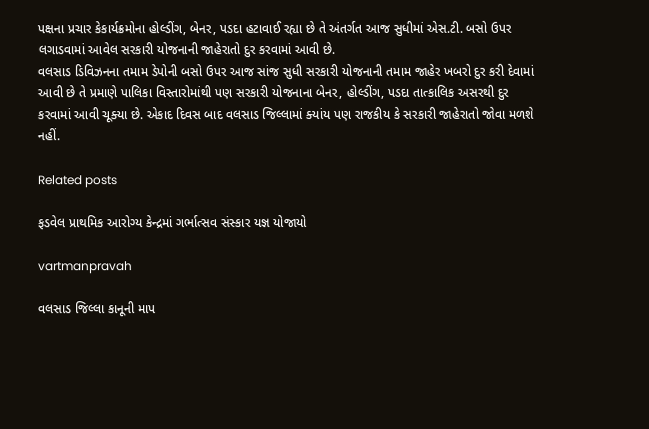પક્ષના પ્રચાર કેકાર્યક્રમોના હોલ્‍ડીંગ, બેનર, પડદા હટાવાઈ રહ્યા છે તે અંતર્ગત આજ સુધીમાં એસ.ટી. બસો ઉપર લગાડવામાં આવેલ સરકારી યોજનાની જાહેરાતો દુર કરવામાં આવી છે.
વલસાડ ડિવિઝનના તમામ ડેપોની બસો ઉપર આજ સાંજ સુધી સરકારી યોજનાની તમામ જાહેર ખબરો દુર કરી દેવામાં આવી છે તે પ્રમાણે પાલિકા વિસ્‍તારોમાંથી પણ સરકારી યોજનાના બેનર, હોલ્‍ડીંગ, પડદા તાત્‍કાલિક અસરથી દુર કરવામાં આવી ચૂક્‍યા છે. એકાદ દિવસ બાદ વલસાડ જિલ્લામાં ક્‍યાંય પણ રાજકીય કે સરકારી જાહેરાતો જોવા મળશે નહીં.

Related posts

ફડવેલ પ્રાથમિક આરોગ્‍ય કેન્‍દ્રમાં ગર્ભાત્‍સવ સંસ્‍કાર યજ્ઞ યોજાયો

vartmanpravah

વલસાડ જિલ્લા કાનૂની માપ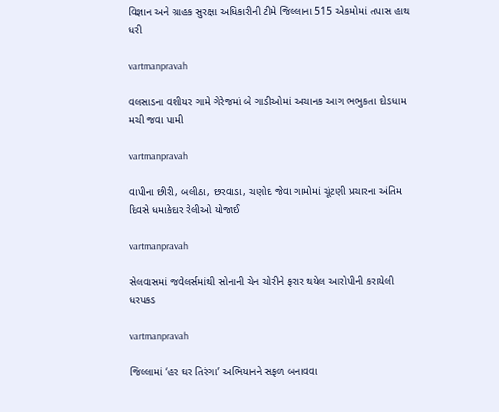વિજ્ઞાન અને ગ્રાહક સુરક્ષા અધિકારીની ટીમે જિલ્લાના 515 એકમોમાં તપાસ હાથ ધરી

vartmanpravah

વલસાડના વશીયર ગામે ગેરેજમાં બે ગાડીઓમાં અચાનક આગ ભભુકતા દોડધામ મચી જવા પામી

vartmanpravah

વાપીના છીરી, બલીઠા, છરવાડા, ચણોદ જેવા ગામોમાં ચૂંટણી પ્રચારના અંતિમ દિવસે ધમાકેદાર રેલીઓ યોજાઈ

vartmanpravah

સેલવાસમાં જવેલર્સમાંથી સોનાની ચેન ચોરીને ફરાર થયેલ આરોપીની કરાયેલી ધરપકડ

vartmanpravah

જિલ્લામાં ‘હર ઘર તિરંગા’ અભિયાનને સફળ બનાવવા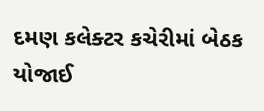દમણ કલેક્‍ટર કચેરીમાં બેઠક યોજાઈ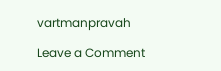vartmanpravah

Leave a Comment